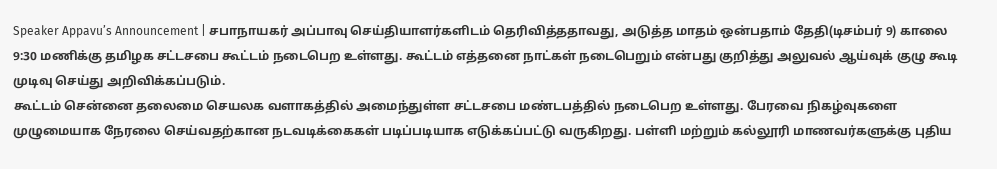Speaker Appavu’s Announcement | சபாநாயகர் அப்பாவு செய்தியாளர்களிடம் தெரிவித்ததாவது, அடுத்த மாதம் ஒன்பதாம் தேதி(டிசம்பர் 9) காலை 9:30 மணிக்கு தமிழக சட்டசபை கூட்டம் நடைபெற உள்ளது. கூட்டம் எத்தனை நாட்கள் நடைபெறும் என்பது குறித்து அலுவல் ஆய்வுக் குழு கூடி முடிவு செய்து அறிவிக்கப்படும்.
கூட்டம் சென்னை தலைமை செயலக வளாகத்தில் அமைந்துள்ள சட்டசபை மண்டபத்தில் நடைபெற உள்ளது. பேரவை நிகழ்வுகளை முழுமையாக நேரலை செய்வதற்கான நடவடிக்கைகள் படிப்படியாக எடுக்கப்பட்டு வருகிறது. பள்ளி மற்றும் கல்லூரி மாணவர்களுக்கு புதிய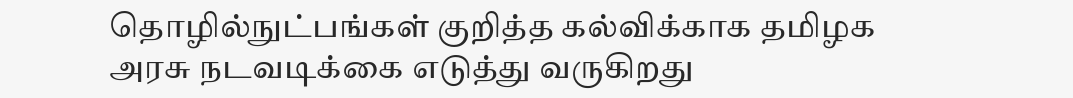தொழில்நுட்பங்கள் குறித்த கல்விக்காக தமிழக அரசு நடவடிக்கை எடுத்து வருகிறது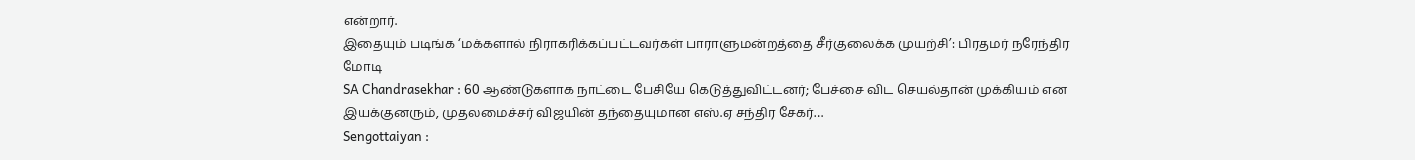என்றார்.
இதையும் படிங்க ‘மக்களால் நிராகரிக்கப்பட்டவர்கள் பாராளுமன்றத்தை சீர்குலைக்க முயற்சி’: பிரதமர் நரேந்திர மோடி
SA Chandrasekhar : 60 ஆண்டுகளாக நாட்டை பேசியே கெடுத்துவிட்டனர்; பேச்சை விட செயல்தான் முக்கியம் என இயக்குனரும், முதலமைச்சர் விஜயின் தந்தையுமான எஸ்.ஏ சந்திர சேகர்…
Sengottaiyan :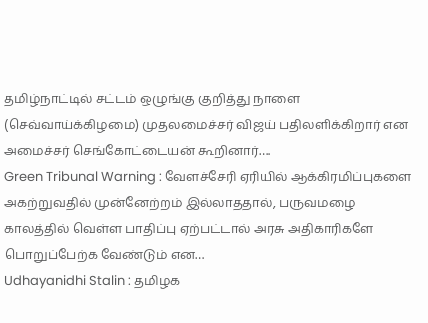தமிழ்நாட்டில் சட்டம் ஒழுங்கு குறித்து நாளை (செவ்வாய்க்கிழமை) முதலமைச்சர் விஜய் பதிலளிக்கிறார் என அமைச்சர் செங்கோட்டையன் கூறினார்….
Green Tribunal Warning : வேளச்சேரி ஏரியில் ஆக்கிரமிப்புகளை அகற்றுவதில் முன்னேற்றம் இல்லாததால், பருவமழை காலத்தில் வெள்ள பாதிப்பு ஏற்பட்டால் அரசு அதிகாரிகளே பொறுப்பேற்க வேண்டும் என…
Udhayanidhi Stalin : தமிழக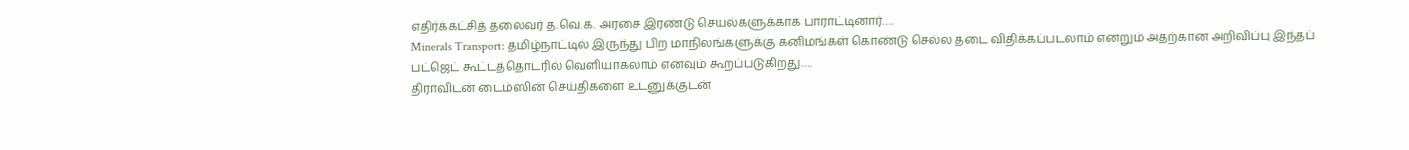எதிர்க்கட்சித் தலைவர் த.வெ.க. அரசை இரண்டு செயல்களுக்காக பாராட்டினார்….
Minerals Transport: தமிழ்நாட்டில் இருந்து பிற மாநிலங்களுக்கு கனிமங்கள் கொண்டு செல்ல தடை விதிக்கப்படலாம் எனறும் அதற்கான அறிவிப்பு இந்தப் பட்ஜெட் கூட்டத்தொடரில் வெளியாகலாம் எனவும் கூறப்படுகிறது….
திராவிடன் டைம்ஸின் செய்திகளை உடனுக்குடன்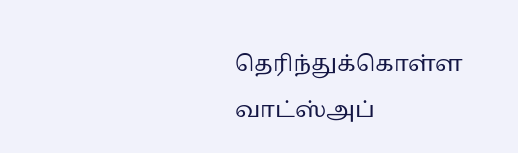தெரிந்துக்கொள்ள
வாட்ஸ்அப்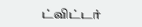ட்விட்டர்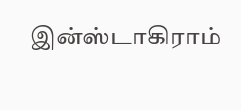இன்ஸ்டாகிராம்